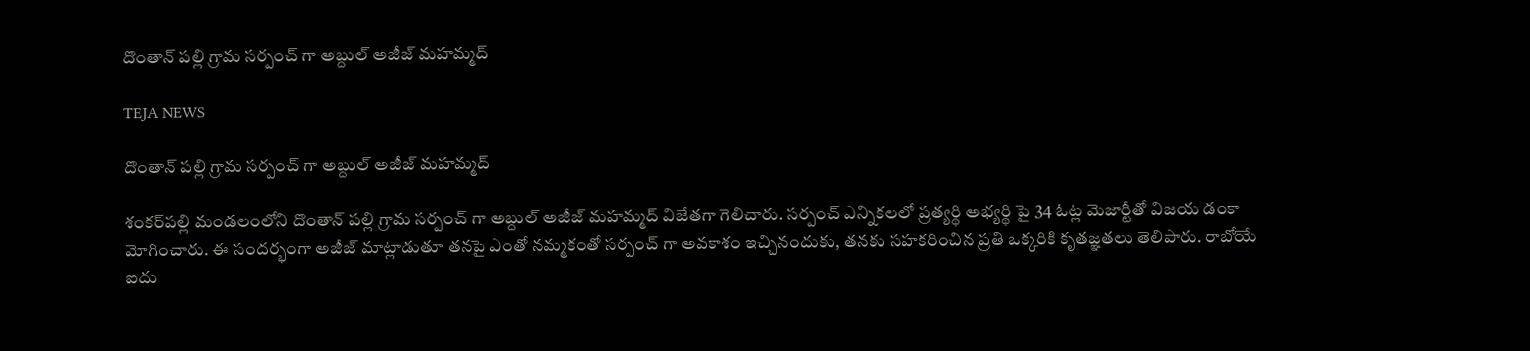దొంతాన్ పల్లి గ్రామ సర్పంచ్ గా అబ్దుల్ అజీజ్ మహమ్మద్

TEJA NEWS

దొంతాన్ పల్లి గ్రామ సర్పంచ్ గా అబ్దుల్ అజీజ్ మహమ్మద్

శంకర్‌పల్లి మండలంలోని దొంతాన్ పల్లి గ్రామ సర్పంచ్ గా అబ్దుల్ అజీజ్ మహమ్మద్ విజేతగా గెలిచారు. సర్పంచ్ ఎన్నికలలో ప్రత్యర్థి అభ్యర్థి పై 34 ఓట్ల మెజార్టీతో విజయ డంకా మోగించారు. ఈ సందర్భంగా అజీజ్ మాట్లాడుతూ తనపై ఎంతో నమ్మకంతో సర్పంచ్ గా అవకాశం ఇచ్చినందుకు, తనకు సహకరించిన ప్రతి ఒక్కరికి కృతజ్ఞతలు తెలిపారు. రాబోయే ఐదు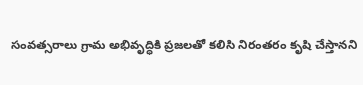సంవత్సరాలు గ్రామ అభివృద్ధికి ప్రజలతో కలిసి నిరంతరం కృషి చేస్తానని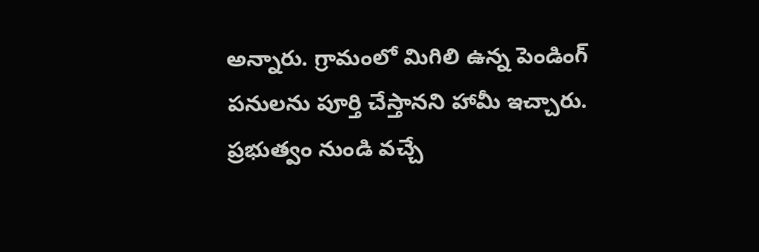అన్నారు. గ్రామంలో మిగిలి ఉన్న పెండింగ్ పనులను పూర్తి చేస్తానని హామీ ఇచ్చారు. ప్రభుత్వం నుండి వచ్చే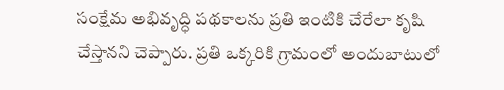సంక్షేమ అభివృద్ధి పథకాలను ప్రతి ఇంటికి చేరేలా కృషి చేస్తానని చెప్పారు. ప్రతి ఒక్కరికి గ్రామంలో అందుబాటులో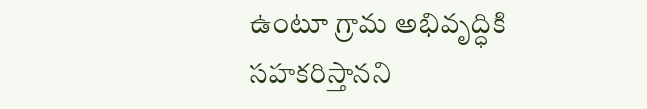ఉంటూ గ్రామ అభివృద్ధికి సహకరిస్తానని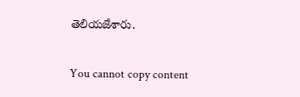తెలియజేశారు.

You cannot copy content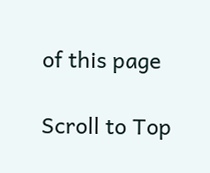of this page

Scroll to Top